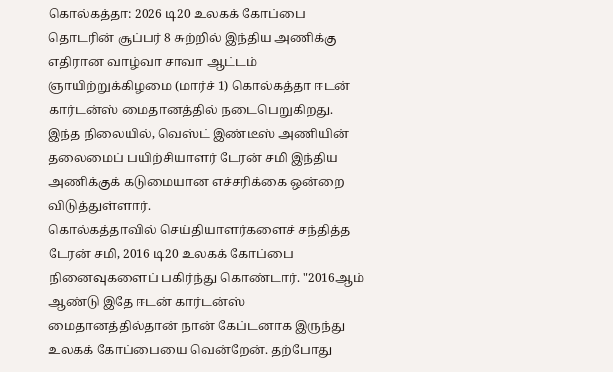கொல்கத்தா: 2026 டி20 உலகக் கோப்பை தொடரின் சூப்பர் 8 சுற்றில் இந்திய அணிக்கு எதிரான வாழ்வா சாவா ஆட்டம் ஞாயிற்றுக்கிழமை (மார்ச் 1) கொல்கத்தா ஈடன் கார்டன்ஸ் மைதானத்தில் நடைபெறுகிறது. இந்த நிலையில், வெஸ்ட் இண்டீஸ் அணியின் தலைமைப் பயிற்சியாளர் டேரன் சமி இந்திய அணிக்குக் கடுமையான எச்சரிக்கை ஒன்றை விடுத்துள்ளார்.
கொல்கத்தாவில் செய்தியாளர்களைச் சந்தித்த டேரன் சமி, 2016 டி20 உலகக் கோப்பை நினைவுகளைப் பகிர்ந்து கொண்டார். "2016ஆம் ஆண்டு இதே ஈடன் கார்டன்ஸ் மைதானத்தில்தான் நான் கேப்டனாக இருந்து உலகக் கோப்பையை வென்றேன். தற்போது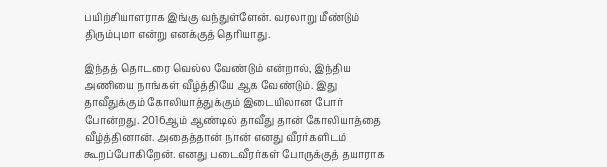பயிற்சியாளராக இங்கு வந்துள்ளேன். வரலாறு மீண்டும் திரும்புமா என்று எனக்குத் தெரியாது.

இந்தத் தொடரை வெல்ல வேண்டும் என்றால், இந்திய அணியை நாங்கள் வீழ்த்தியே ஆக வேண்டும். இது தாவீதுக்கும் கோலியாத்துக்கும் இடையிலான போர் போன்றது. 2016ஆம் ஆண்டில் தாவீது தான் கோலியாத்தை வீழ்த்தினான். அதைத்தான் நான் எனது வீரர்களிடம் கூறப்போகிறேன். எனது படைவீரர்கள் போருக்குத் தயாராக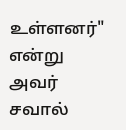உள்ளனர்" என்று அவர் சவால்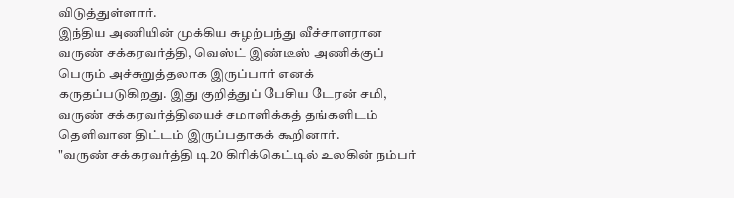விடுத்துள்ளார்.
இந்திய அணியின் முக்கிய சுழற்பந்து வீச்சாளரான வருண் சக்கரவர்த்தி, வெஸ்ட் இண்டீஸ் அணிக்குப் பெரும் அச்சுறுத்தலாக இருப்பார் எனக் கருதப்படுகிறது. இது குறித்துப் பேசிய டேரன் சமி, வருண் சக்கரவர்த்தியைச் சமாளிக்கத் தங்களிடம் தெளிவான திட்டம் இருப்பதாகக் கூறினார்.
"வருண் சக்கரவர்த்தி டி20 கிரிக்கெட்டில் உலகின் நம்பர்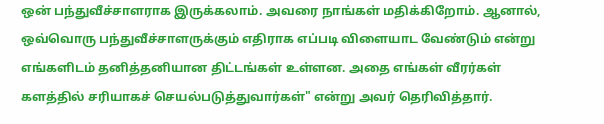ஒன் பந்துவீச்சாளராக இருக்கலாம். அவரை நாங்கள் மதிக்கிறோம். ஆனால், ஒவ்வொரு பந்துவீச்சாளருக்கும் எதிராக எப்படி விளையாட வேண்டும் என்று எங்களிடம் தனித்தனியான திட்டங்கள் உள்ளன. அதை எங்கள் வீரர்கள் களத்தில் சரியாகச் செயல்படுத்துவார்கள்" என்று அவர் தெரிவித்தார்.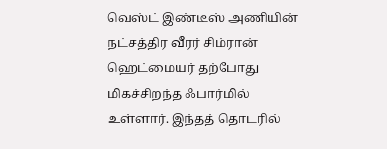வெஸ்ட் இண்டீஸ் அணியின் நட்சத்திர வீரர் சிம்ரான் ஹெட்மையர் தற்போது மிகச்சிறந்த ஃபார்மில் உள்ளார். இந்தத் தொடரில்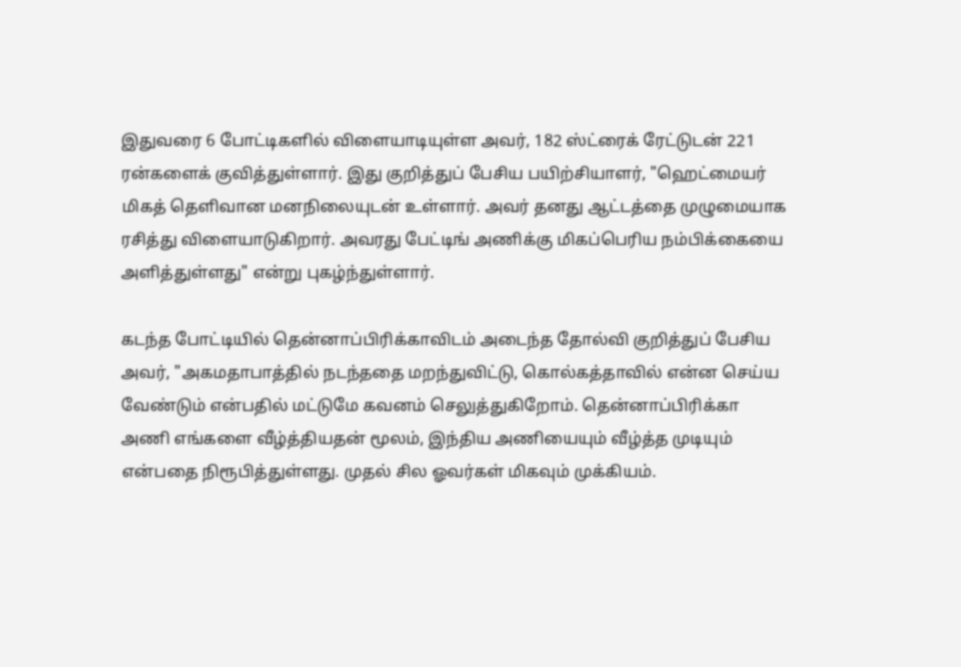இதுவரை 6 போட்டிகளில் விளையாடியுள்ள அவர், 182 ஸ்ட்ரைக் ரேட்டுடன் 221 ரன்களைக் குவித்துள்ளார். இது குறித்துப் பேசிய பயிற்சியாளர், "ஹெட்மையர் மிகத் தெளிவான மனநிலையுடன் உள்ளார். அவர் தனது ஆட்டத்தை முழுமையாக ரசித்து விளையாடுகிறார். அவரது பேட்டிங் அணிக்கு மிகப்பெரிய நம்பிக்கையை அளித்துள்ளது" என்று புகழ்ந்துள்ளார்.

கடந்த போட்டியில் தென்னாப்பிரிக்காவிடம் அடைந்த தோல்வி குறித்துப் பேசிய அவர், "அகமதாபாத்தில் நடந்ததை மறந்துவிட்டு, கொல்கத்தாவில் என்ன செய்ய வேண்டும் என்பதில் மட்டுமே கவனம் செலுத்துகிறோம். தென்னாப்பிரிக்கா அணி எங்களை வீழ்த்தியதன் மூலம், இந்திய அணியையும் வீழ்த்த முடியும் என்பதை நிரூபித்துள்ளது. முதல் சில ஓவர்கள் மிகவும் முக்கியம்.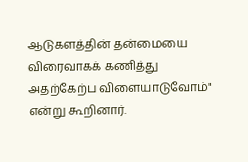ஆடுகளத்தின் தன்மையை விரைவாகக் கணித்து அதற்கேற்ப விளையாடுவோம்" என்று கூறினார்.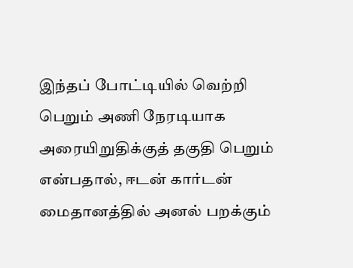இந்தப் போட்டியில் வெற்றி பெறும் அணி நேரடியாக அரையிறுதிக்குத் தகுதி பெறும் என்பதால், ஈடன் கார்டன் மைதானத்தில் அனல் பறக்கும்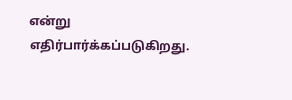என்று எதிர்பார்க்கப்படுகிறது.